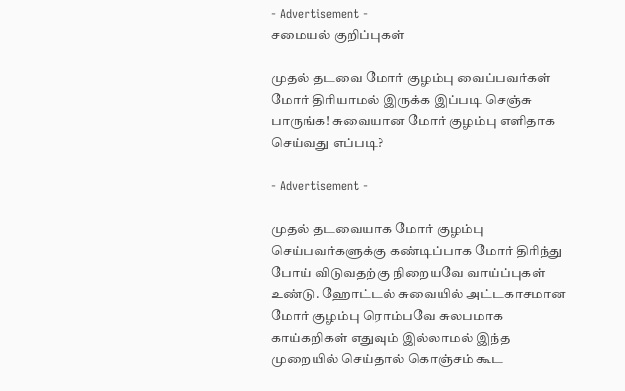- Advertisement -
சமையல் குறிப்புகள்

முதல் தடவை மோர் குழம்பு வைப்பவர்கள் மோர் திரியாமல் இருக்க இப்படி செஞ்சு பாருங்க! சுவையான மோர் குழம்பு எளிதாக செய்வது எப்படி?

- Advertisement -

முதல் தடவையாக மோர் குழம்பு செய்பவர்களுக்கு கண்டிப்பாக மோர் திரிந்து போய் விடுவதற்கு நிறையவே வாய்ப்புகள் உண்டு. ஹோட்டல் சுவையில் அட்டகாசமான மோர் குழம்பு ரொம்பவே சுலபமாக காய்கறிகள் எதுவும் இல்லாமல் இந்த முறையில் செய்தால் கொஞ்சம் கூட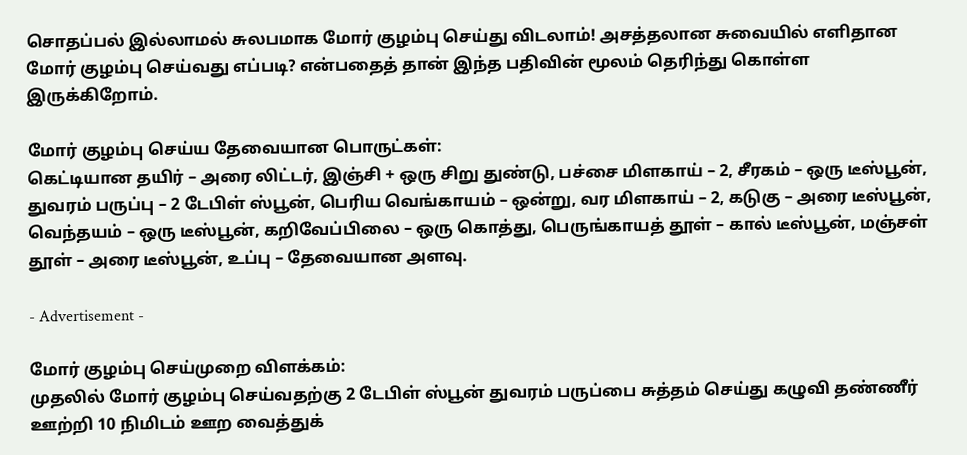சொதப்பல் இல்லாமல் சுலபமாக மோர் குழம்பு செய்து விடலாம்! அசத்தலான சுவையில் எளிதான மோர் குழம்பு செய்வது எப்படி? என்பதைத் தான் இந்த பதிவின் மூலம் தெரிந்து கொள்ள இருக்கிறோம்.

மோர் குழம்பு செய்ய தேவையான பொருட்கள்:
கெட்டியான தயிர் – அரை லிட்டர், இஞ்சி + ஒரு சிறு துண்டு, பச்சை மிளகாய் – 2, சீரகம் – ஒரு டீஸ்பூன், துவரம் பருப்பு – 2 டேபிள் ஸ்பூன், பெரிய வெங்காயம் – ஒன்று, வர மிளகாய் – 2, கடுகு – அரை டீஸ்பூன், வெந்தயம் – ஒரு டீஸ்பூன், கறிவேப்பிலை – ஒரு கொத்து, பெருங்காயத் தூள் – கால் டீஸ்பூன், மஞ்சள் தூள் – அரை டீஸ்பூன், உப்பு – தேவையான அளவு.

- Advertisement -

மோர் குழம்பு செய்முறை விளக்கம்:
முதலில் மோர் குழம்பு செய்வதற்கு 2 டேபிள் ஸ்பூன் துவரம் பருப்பை சுத்தம் செய்து கழுவி தண்ணீர் ஊற்றி 10 நிமிடம் ஊற வைத்துக்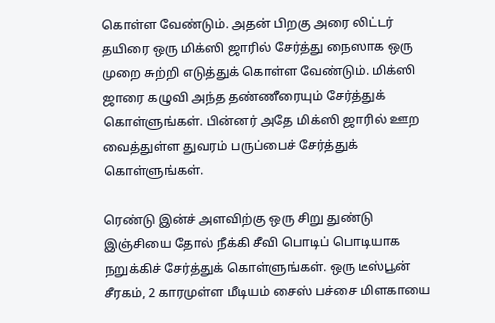கொள்ள வேண்டும். அதன் பிறகு அரை லிட்டர் தயிரை ஒரு மிக்ஸி ஜாரில் சேர்த்து நைஸாக ஒரு முறை சுற்றி எடுத்துக் கொள்ள வேண்டும். மிக்ஸி ஜாரை கழுவி அந்த தண்ணீரையும் சேர்த்துக் கொள்ளுங்கள். பின்னர் அதே மிக்ஸி ஜாரில் ஊற வைத்துள்ள துவரம் பருப்பைச் சேர்த்துக் கொள்ளுங்கள்.

ரெண்டு இன்ச் அளவிற்கு ஒரு சிறு துண்டு இஞ்சியை தோல் நீக்கி சீவி பொடிப் பொடியாக நறுக்கிச் சேர்த்துக் கொள்ளுங்கள். ஒரு டீஸ்பூன் சீரகம், 2 காரமுள்ள மீடியம் சைஸ் பச்சை மிளகாயை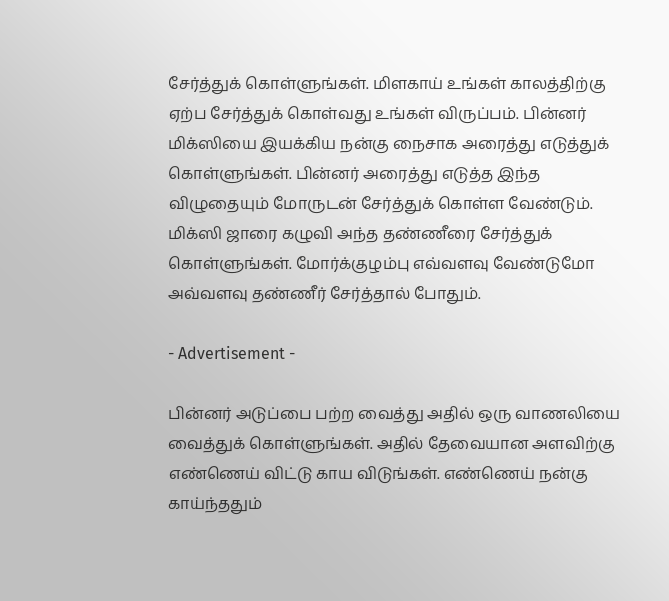சேர்த்துக் கொள்ளுங்கள். மிளகாய் உங்கள் காலத்திற்கு ஏற்ப சேர்த்துக் கொள்வது உங்கள் விருப்பம். பின்னர் மிக்ஸியை இயக்கிய நன்கு நைசாக அரைத்து எடுத்துக் கொள்ளுங்கள். பின்னர் அரைத்து எடுத்த இந்த விழுதையும் மோருடன் சேர்த்துக் கொள்ள வேண்டும். மிக்ஸி ஜாரை கழுவி அந்த தண்ணீரை சேர்த்துக் கொள்ளுங்கள். மோர்க்குழம்பு எவ்வளவு வேண்டுமோ அவ்வளவு தண்ணீர் சேர்த்தால் போதும்.

- Advertisement -

பின்னர் அடுப்பை பற்ற வைத்து அதில் ஒரு வாணலியை வைத்துக் கொள்ளுங்கள். அதில் தேவையான அளவிற்கு எண்ணெய் விட்டு காய விடுங்கள். எண்ணெய் நன்கு காய்ந்ததும்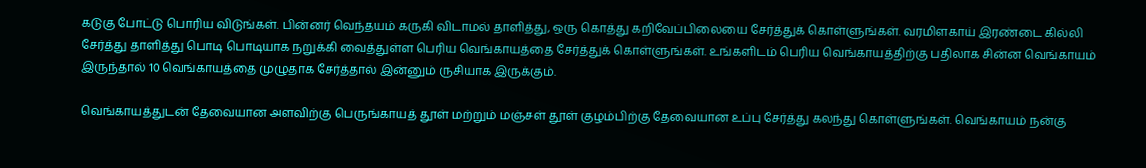கடுகு போட்டு பொரிய விடுங்கள். பின்னர் வெந்தயம் கருகி விடாமல் தாளித்து, ஒரு கொத்து கறிவேப்பிலையை சேர்த்துக் கொள்ளுங்கள். வரமிளகாய் இரண்டை கில்லி சேர்த்து தாளித்து பொடி பொடியாக நறுக்கி வைத்துள்ள பெரிய வெங்காயத்தை சேர்த்துக் கொள்ளுங்கள். உங்களிடம் பெரிய வெங்காயத்திற்கு பதிலாக சின்ன வெங்காயம் இருந்தால் 10 வெங்காயத்தை முழுதாக சேர்த்தால் இன்னும் ருசியாக இருக்கும்.

வெங்காயத்துடன் தேவையான அளவிற்கு பெருங்காயத் தூள் மற்றும் மஞ்சள் தூள் குழம்பிற்கு தேவையான உப்பு சேர்த்து கலந்து கொள்ளுங்கள். வெங்காயம் நன்கு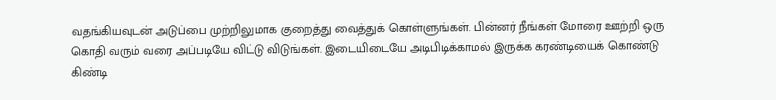வதங்கியவுடன் அடுப்பை முற்றிலுமாக குறைத்து வைத்துக் கொள்ளுங்கள். பின்னர் நீங்கள் மோரை ஊற்றி ஒரு கொதி வரும் வரை அப்படியே விட்டு விடுங்கள். இடையிடையே அடிபிடிக்காமல் இருக்க கரண்டியைக் கொண்டு கிண்டி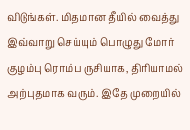விடுங்கள். மிதமான தீயில் வைத்து இவ்வாறு செய்யும் பொழுது மோர் குழம்பு ரொம்ப ருசியாக, திரியாமல் அற்புதமாக வரும். இதே முறையில்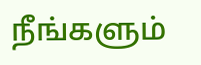நீங்களும்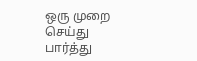ஒரு முறை செய்து பார்த்து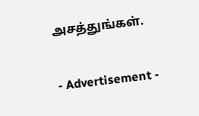அசத்துங்கள்.

- Advertisement -